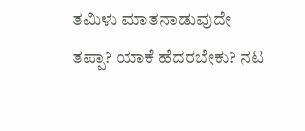ತಮಿಳು ಮಾತನಾಡುವುದೇ ತಪ್ಪಾ? ಯಾಕೆ ಹೆದರಬೇಕು? ನಟ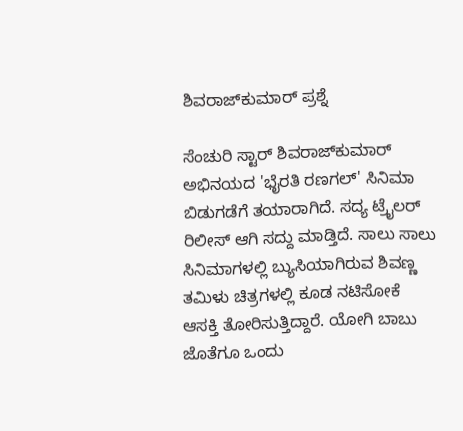ಶಿವರಾಜ್‌ಕುಮಾರ್ ಪ್ರಶ್ನೆ

ಸೆಂಚುರಿ ಸ್ಟಾರ್ ಶಿವರಾಜ್‌ಕುಮಾರ್ ಅಭಿನಯದ 'ಭೈರತಿ ರಣಗಲ್' ಸಿನಿಮಾ ಬಿಡುಗಡೆಗೆ ತಯಾರಾಗಿದೆ. ಸದ್ಯ ಟ್ರೈಲರ್ ರಿಲೀಸ್ ಆಗಿ ಸದ್ದು ಮಾಡ್ತಿದೆ. ಸಾಲು ಸಾಲು ಸಿನಿಮಾಗಳಲ್ಲಿ ಬ್ಯುಸಿಯಾಗಿರುವ ಶಿವಣ್ಣ ತಮಿಳು ಚಿತ್ರಗಳಲ್ಲಿ ಕೂಡ ನಟಿಸೋಕೆ ಆಸಕ್ತಿ ತೋರಿಸುತ್ತಿದ್ದಾರೆ. ಯೋಗಿ ಬಾಬು ಜೊತೆಗೂ ಒಂದು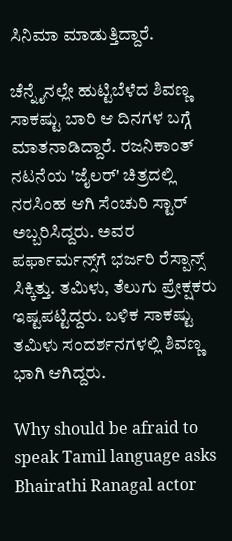ಸಿನಿಮಾ ಮಾಡುತ್ತಿದ್ದಾರೆ.

ಚೆನ್ನೈನಲ್ಲೇ ಹುಟ್ಟಿಬೆಳೆದ ಶಿವಣ್ಣ ಸಾಕಷ್ಟು ಬಾರಿ ಆ ದಿನಗಳ ಬಗ್ಗೆ ಮಾತನಾಡಿದ್ದಾರೆ. ರಜನಿಕಾಂತ್ ನಟನೆಯ 'ಜೈಲರ್' ಚಿತ್ರದಲ್ಲಿ ನರಸಿಂಹ ಆಗಿ ಸೆಂಚುರಿ ಸ್ಟಾರ್ ಅಬ್ಬರಿಸಿದ್ದರು. ಅವರ ಪರ್ಫಾರ್ಮನ್ಸ್‌ಗೆ ಭರ್ಜರಿ ರೆಸ್ಪಾನ್ಸ್ ಸಿಕ್ಕಿತ್ತು. ತಮಿಳು, ತೆಲುಗು ಪ್ರೇಕ್ಷಕರು ಇಷ್ಟಪಟ್ಟಿದ್ದರು. ಬಳಿಕ ಸಾಕಷ್ಟು ತಮಿಳು ಸಂದರ್ಶನಗಳಲ್ಲಿ ಶಿವಣ್ಣ ಭಾಗಿ ಆಗಿದ್ದರು.

Why should be afraid to speak Tamil language asks Bhairathi Ranagal actor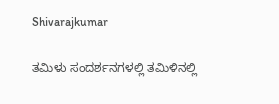Shivarajkumar

ತಮಿಳು ಸಂದರ್ಶನಗಳಲ್ಲಿ ತಮಿಳಿನಲ್ಲಿ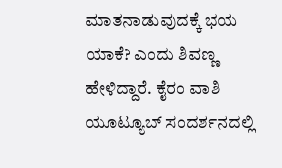ಮಾತನಾಡುವುದಕ್ಕೆ ಭಯ ಯಾಕೆ? ಎಂದು ಶಿವಣ್ಣ ಹೇಳಿದ್ದಾರೆ. ಕೈರಂ ವಾಶಿ ಯೂಟ್ಯೂಬ್ ಸಂದರ್ಶನದಲ್ಲಿ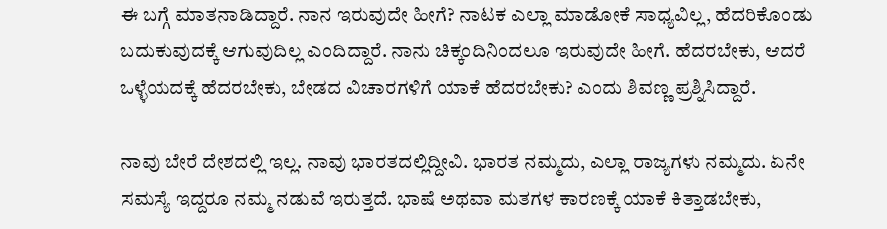ಈ ಬಗ್ಗೆ ಮಾತನಾಡಿದ್ದಾರೆ. ನಾನ ಇರುವುದೇ ಹೀಗೆ? ನಾಟಕ ಎಲ್ಲಾ ಮಾಡೋಕೆ ಸಾಧ್ಯವಿಲ್ಲ, ಹೆದರಿಕೊಂಡು ಬದುಕುವುದಕ್ಕೆ ಆಗುವುದಿಲ್ಲ ಎಂದಿದ್ದಾರೆ. ನಾನು ಚಿಕ್ಕಂದಿನಿಂದಲೂ ಇರುವುದೇ ಹೀಗೆ. ಹೆದರಬೇಕು, ಆದರೆ ಒಳ್ಳೆಯದಕ್ಕೆ ಹೆದರಬೇಕು, ಬೇಡದ ವಿಚಾರಗಳಿಗೆ ಯಾಕೆ ಹೆದರಬೇಕು? ಎಂದು ಶಿವಣ್ಣ ಪ್ರಶ್ನಿಸಿದ್ದಾರೆ.

ನಾವು ಬೇರೆ ದೇಶದಲ್ಲಿ ಇಲ್ಲ. ನಾವು ಭಾರತದಲ್ಲಿದ್ದೀವಿ. ಭಾರತ ನಮ್ಮದು, ಎಲ್ಲಾ ರಾಜ್ಯಗಳು ನಮ್ಮದು. ಏನೇ ಸಮಸ್ಯೆ ಇದ್ದರೂ ನಮ್ಮ ನಡುವೆ ಇರುತ್ತದೆ. ಭಾಷೆ ಅಥವಾ ಮತಗಳ ಕಾರಣಕ್ಕೆ ಯಾಕೆ ಕಿತ್ತಾಡಬೇಕು,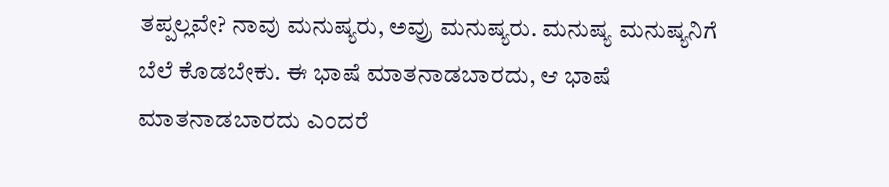ತಪ್ಪಲ್ಲವೇ? ನಾವು ಮನುಷ್ಯರು, ಅವ್ರು ಮನುಷ್ಯರು. ಮನುಷ್ಯ ಮನುಷ್ಯನಿಗೆ ಬೆಲೆ ಕೊಡಬೇಕು. ಈ ಭಾಷೆ ಮಾತನಾಡಬಾರದು, ಆ ಭಾಷೆ ಮಾತನಾಡಬಾರದು ಎಂದರೆ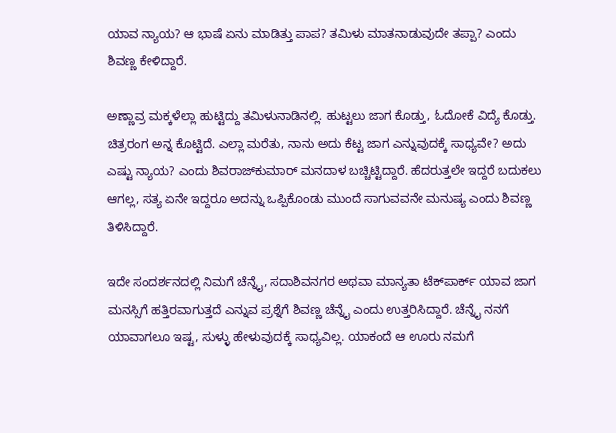ಯಾವ ನ್ಯಾಯ? ಆ ಭಾಷೆ ಏನು ಮಾಡಿತ್ತು ಪಾಪ? ತಮಿಳು ಮಾತನಾಡುವುದೇ ತಪ್ಪಾ? ಎಂದು ಶಿವಣ್ಣ ಕೇಳಿದ್ದಾರೆ.

ಅಣ್ಣಾವ್ರ ಮಕ್ಕಳೆಲ್ಲಾ ಹುಟ್ಟಿದ್ದು ತಮಿಳುನಾಡಿನಲ್ಲಿ. ಹುಟ್ಟಲು ಜಾಗ ಕೊಡ್ತು, ಓದೋಕೆ ವಿದ್ಯೆ ಕೊಡ್ತು. ಚಿತ್ರರಂಗ ಅನ್ನ ಕೊಟ್ಟಿದೆ. ಎಲ್ಲಾ ಮರೆತು, ನಾನು ಅದು ಕೆಟ್ಟ ಜಾಗ ಎನ್ನುವುದಕ್ಕೆ ಸಾಧ್ಯವೇ? ಅದು ಎಷ್ಟು ನ್ಯಾಯ? ಎಂದು ಶಿವರಾಜ್‌ಕುಮಾರ್ ಮನದಾಳ ಬಚ್ಚಿಟ್ಟಿದ್ದಾರೆ. ಹೆದರುತ್ತಲೇ ಇದ್ದರೆ ಬದುಕಲು ಆಗಲ್ಲ, ಸತ್ಯ ಏನೇ ಇದ್ದರೂ ಅದನ್ನು ಒಪ್ಪಿಕೊಂಡು ಮುಂದೆ ಸಾಗುವವನೇ ಮನುಷ್ಯ ಎಂದು ಶಿವಣ್ಣ ತಿಳಿಸಿದ್ದಾರೆ.

ಇದೇ ಸಂದರ್ಶನದಲ್ಲಿ ನಿಮಗೆ ಚೆನ್ನೈ, ಸದಾಶಿವನಗರ ಅಥವಾ ಮಾನ್ಯತಾ ಟೆಕ್‌ಪಾರ್ಕ್ ಯಾವ ಜಾಗ ಮನಸ್ಸಿಗೆ ಹತ್ತಿರವಾಗುತ್ತದೆ ಎನ್ನುವ ಪ್ರಶ್ನೆಗೆ ಶಿವಣ್ಣ ಚೆನ್ನೈ ಎಂದು ಉತ್ತರಿಸಿದ್ದಾರೆ. ಚೆನ್ನೈ ನನಗೆ ಯಾವಾಗಲೂ ಇಷ್ಟ, ಸುಳ್ಳು ಹೇಳುವುದಕ್ಕೆ ಸಾಧ್ಯವಿಲ್ಲ. ಯಾಕಂದೆ ಆ ಊರು ನಮಗೆ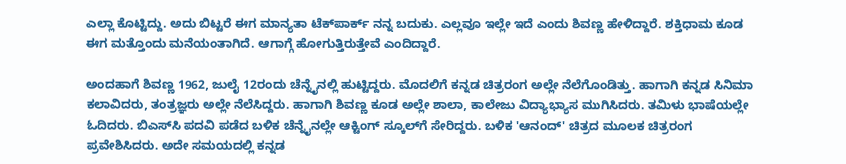ಎಲ್ಲಾ ಕೊಟ್ಟಿದ್ದು. ಅದು ಬಿಟ್ಟರೆ ಈಗ ಮಾನ್ಯತಾ ಟೆಕ್‌ಪಾರ್ಕ್ ನನ್ನ ಬದುಕು. ಎಲ್ಲವೂ ಇಲ್ಲೇ ಇದೆ ಎಂದು ಶಿವಣ್ಣ ಹೇಳಿದ್ದಾರೆ. ಶಕ್ತಿಧಾಮ ಕೂಡ ಈಗ ಮತ್ತೊಂದು ಮನೆಯಂತಾಗಿದೆ. ಆಗಾಗ್ಗೆ ಹೋಗುತ್ತಿರುತ್ತೇವೆ ಎಂದಿದ್ದಾರೆ.

ಅಂದಹಾಗೆ ಶಿವಣ್ಣ 1962, ಜುಲೈ 12ರಂದು ಚೆನ್ನೈನಲ್ಲಿ ಹುಟ್ಟಿದ್ದರು. ಮೊದಲಿಗೆ ಕನ್ನಡ ಚಿತ್ರರಂಗ ಅಲ್ಲೇ ನೆಲೆಗೊಂಡಿತ್ತು. ಹಾಗಾಗಿ ಕನ್ನಡ ಸಿನಿಮಾ ಕಲಾವಿದರು, ತಂತ್ರಜ್ಞರು ಅಲ್ಲೇ ನೆಲೆಸಿದ್ದರು. ಹಾಗಾಗಿ ಶಿವಣ್ಣ ಕೂಡ ಅಲ್ಲೇ ಶಾಲಾ, ಕಾಲೇಜು ವಿದ್ಯಾಭ್ಯಾಸ ಮುಗಿಸಿದರು. ತಮಿಳು ಭಾಷೆಯಲ್ಲೇ ಓದಿದರು. ಬಿಎಸ್‌ಸಿ ಪದವಿ ಪಡೆದ ಬಳಿಕ ಚೆನ್ನೈನಲ್ಲೇ ಆಕ್ಟಿಂಗ್ ಸ್ಕೂಲ್‌ಗೆ ಸೇರಿದ್ದರು. ಬಳಿಕ 'ಆನಂದ್' ಚಿತ್ರದ ಮೂಲಕ ಚಿತ್ರರಂಗ ಪ್ರವೇಶಿಸಿದರು. ಅದೇ ಸಮಯದಲ್ಲಿ ಕನ್ನಡ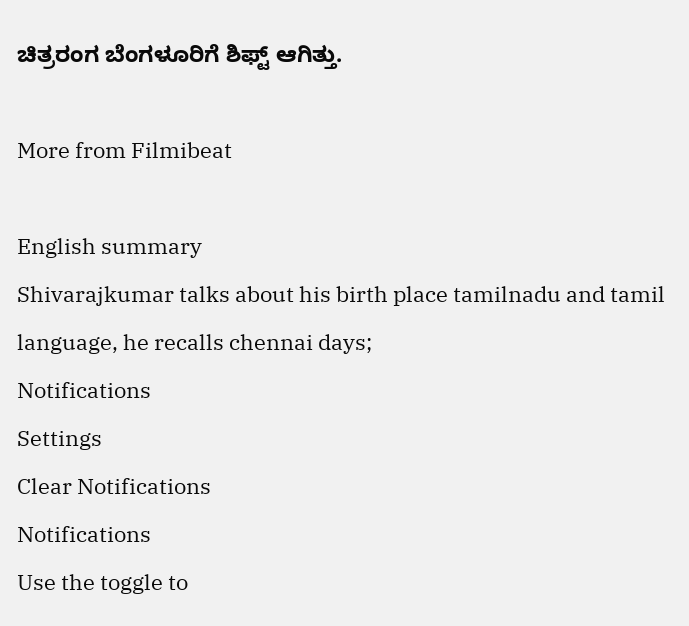ಚಿತ್ರರಂಗ ಬೆಂಗಳೂರಿಗೆ ಶಿಫ್ಟ್ ಆಗಿತ್ತು.

More from Filmibeat

English summary
Shivarajkumar talks about his birth place tamilnadu and tamil language, he recalls chennai days;
Notifications
Settings
Clear Notifications
Notifications
Use the toggle to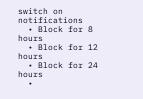switch on notifications
  • Block for 8 hours
  • Block for 12 hours
  • Block for 24 hours
  •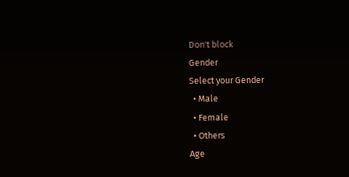Don't block
Gender
Select your Gender
  • Male
  • Female
  • Others
Age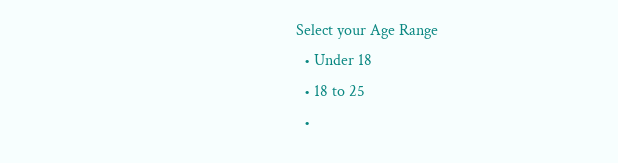Select your Age Range
  • Under 18
  • 18 to 25
  •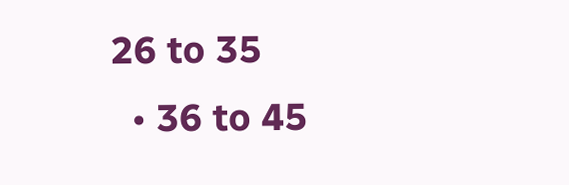26 to 35
  • 36 to 45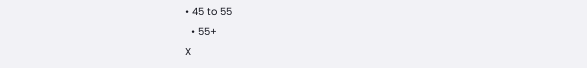• 45 to 55
  • 55+
X